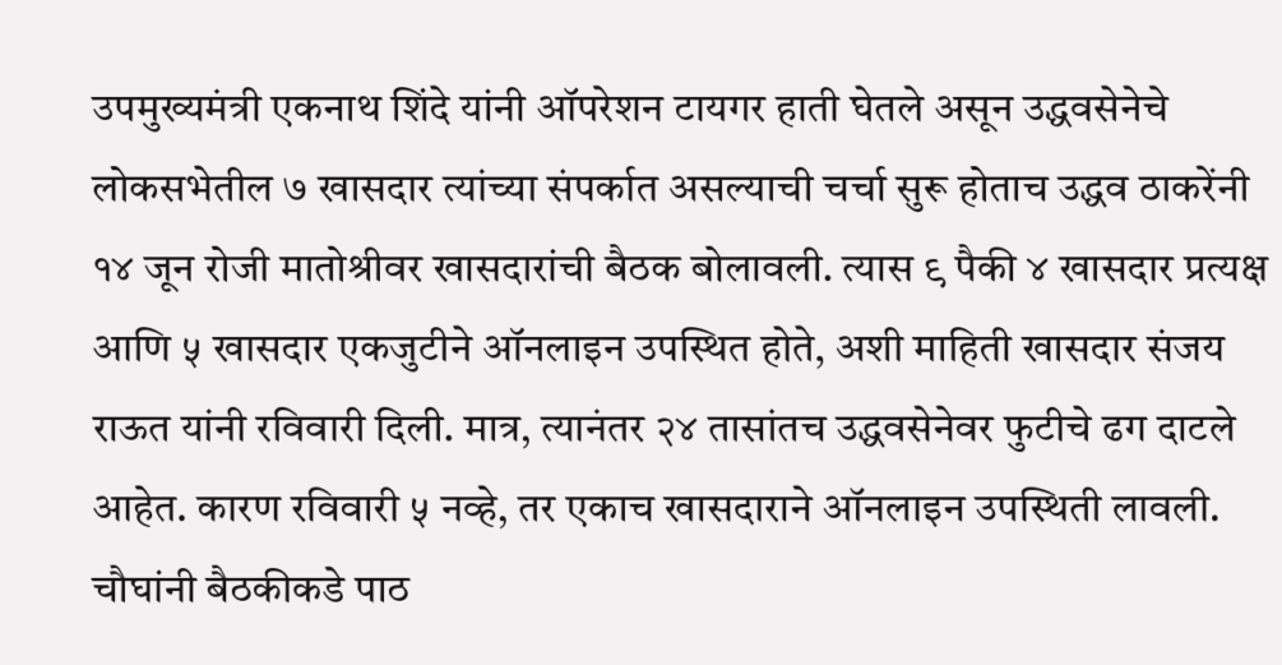उपमुख्यमंत्री एकनाथ शिंदे यांनी ऑपरेशन टायगर हाती घेतले असून उद्धवसेनेचे लोकसभेतील ७ खासदार त्यांच्या संपर्कात असल्याची चर्चा सुरू होताच उद्धव ठाकरेंनी १४ जून रोजी मातोश्रीवर खासदारांची बैठक बोलावली. त्यास ९ पैकी ४ खासदार प्रत्यक्ष आणि ५ खासदार एकजुटीने ऑनलाइन उपस्थित होते, अशी माहिती खासदार संजय राऊत यांनी रविवारी दिली. मात्र, त्यानंतर २४ तासांतच उद्धवसेनेवर फुटीचे ढग दाटले आहेत. कारण रविवारी ५ नव्हे, तर एकाच खासदाराने ऑनलाइन उपस्थिती लावली. चौघांनी बैठकीकडे पाठ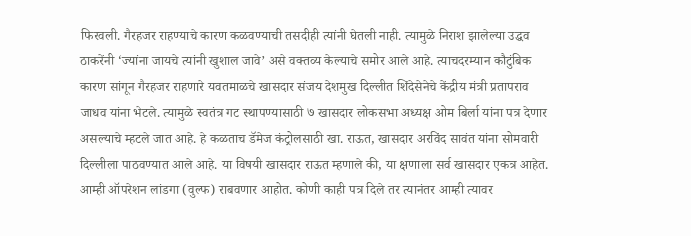फिरवली. गैरहजर राहण्याचे कारण कळवण्याची तसदीही त्यांनी घेतली नाही. त्यामुळे निराश झालेल्या उद्धव ठाकरेंनी ‘ज्यांना जायचे त्यांनी खुशाल जावे’ असे वक्तव्य केल्याचे समोर आले आहे. त्याचदरम्यान कौटुंबिक कारण सांगून गैरहजर राहणारे यवतमाळचे खासदार संजय देशमुख दिल्लीत शिंदेसेनेचे केंद्रीय मंत्री प्रतापराव जाधव यांना भेटले. त्यामुळे स्वतंत्र गट स्थापण्यासाठी ७ खासदार लोकसभा अध्यक्ष ओम बिर्ला यांना पत्र देणार असल्याचे म्हटले जात आहे. हे कळताच डॅमेज कंट्रोलसाठी खा. राऊत, खासदार अरविंद सावंत यांना सोमवारी दिल्लीला पाठवण्यात आले आहे. या विषयी खासदार राऊत म्हणाले की, या क्षणाला सर्व खासदार एकत्र आहेत. आम्ही ऑपरेशन लांडगा (वुल्फ) राबवणार आहोत. कोणी काही पत्र दिले तर त्यानंतर आम्ही त्यावर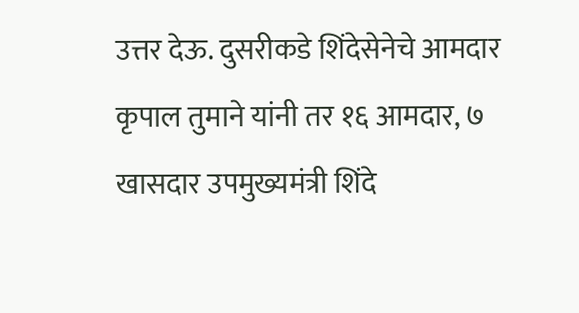उत्तर देऊ. दुसरीकडे शिंदेसेनेचे आमदार कृपाल तुमाने यांनी तर १६ आमदार, ७ खासदार उपमुख्यमंत्री शिंदे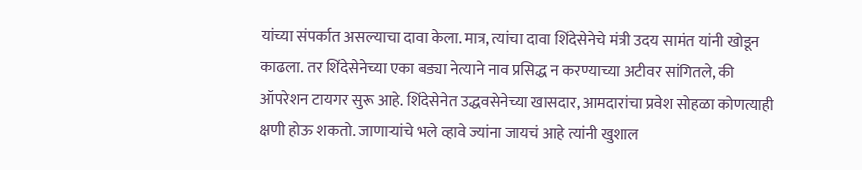यांच्या संपर्कात असल्याचा दावा केला. मात्र, त्यांचा दावा शिंदेसेनेचे मंत्री उदय सामंत यांनी खोडून काढला. तर शिंदेसेनेच्या एका बड्या नेत्याने नाव प्रसिद्ध न करण्याच्या अटीवर सांगितले, की ऑपरेशन टायगर सुरू आहे. शिंदेसेनेत उद्धवसेनेच्या खासदार, आमदारांचा प्रवेश सोहळा कोणत्याही क्षणी होऊ शकतो. जाणाऱ्यांचे भले व्हावे ज्यांना जायचं आहे त्यांनी खुशाल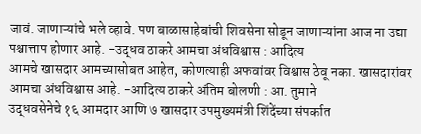जावं. जाणाऱ्यांचे भले व्हावे. पण बाळासाहेबांची शिवसेना सोडून जाणाऱ्यांना आज ना उद्या पश्चात्ताप होणार आहे. -उद्धव ठाकरे आमचा अंधविश्वास : आदित्य
आमचे खासदार आमच्यासोबत आहेत, कोणत्याही अफवांवर विश्वास ठेवू नका. खासदारांवर आमचा अंधविश्वास आहे. -आदित्य ठाकरे अंतिम बोलणी : आ. तुमाने
उद्धवसेनेचे १६ आमदार आणि ७ खासदार उपमुख्यमंत्री शिंदेंच्या संपर्कात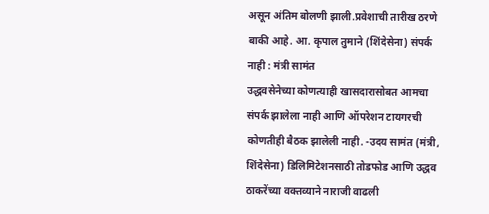असून अंतिम बोलणी झाली.प्रवेशाची तारीख ठरणे बाकी आहे. आ. कृपाल तुमाने (शिंदेसेना) संपर्क नाही : मंत्री सामंत
उद्धवसेनेच्या कोणत्याही खासदारासोबत आमचा संपर्क झालेला नाही आणि ऑपरेशन टायगरची कोणतीही बैठक झालेली नाही. -उदय सामंत (मंत्री, शिंदेसेना) डिलिमिटेशनसाठी तोडफोड आणि उद्धव ठाकरेंच्या वक्तव्याने नाराजी वाढली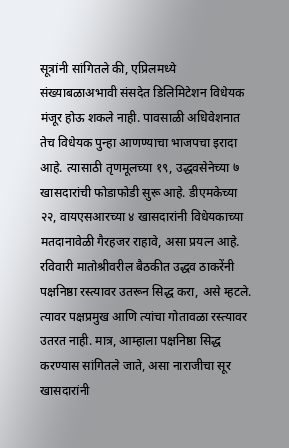सूत्रांनी सांगितले की, एप्रिलमध्ये संख्याबळाअभावी संसदेत डिलिमिटेशन विधेयक मंजूर होऊ शकले नाही. पावसाळी अधिवेशनात तेच विधेयक पुन्हा आणण्याचा भाजपचा इरादा आहे. त्यासाठी तृणमूलच्या १९, उद्धवसेनेच्या ७ खासदारांची फोडाफोडी सुरू आहे. डीएमकेच्या २२, वायएसआरच्या ४ खासदारांनी विधेयकाच्या मतदानावेळी गैरहजर राहावे, असा प्रयत्न आहे. रविवारी मातोश्रीवरील बैठकीत उद्धव ठाकरेंनी पक्षनिष्ठा रस्त्यावर उतरून सिद्ध करा, असे म्हटले. त्यावर पक्षप्रमुख आणि त्यांचा गोतावळा रस्त्यावर उतरत नाही. मात्र, आम्हाला पक्षनिष्ठा सिद्ध करण्यास सांगितले जाते, असा नाराजीचा सूर खासदारांनी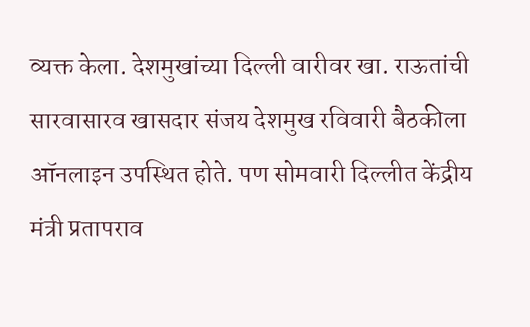व्यक्त केला. देशमुखांच्या दिल्ली वारीवर खा. राऊतांची सारवासारव खासदार संजय देशमुख रविवारी बैठकीला ऑनलाइन उपस्थित होते. पण सोमवारी दिल्लीत केंद्रीय मंत्री प्रतापराव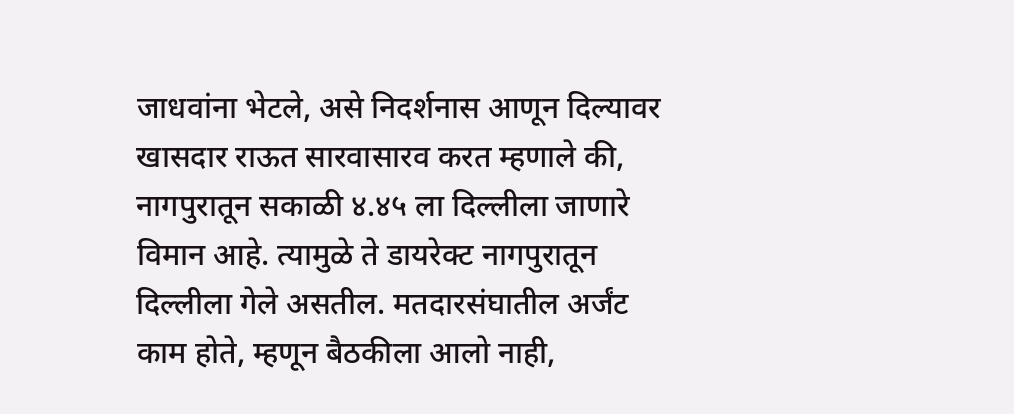जाधवांना भेटले, असे निदर्शनास आणून दिल्यावर खासदार राऊत सारवासारव करत म्हणाले की, नागपुरातून सकाळी ४.४५ ला दिल्लीला जाणारे विमान आहे. त्यामुळे ते डायरेक्ट नागपुरातून दिल्लीला गेले असतील. मतदारसंघातील अर्जंट काम होते, म्हणून बैठकीला आलो नाही,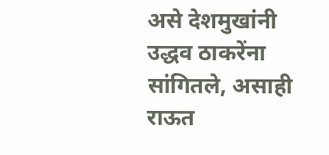असे देशमुखांनी उद्धव ठाकरेंना सांगितले, असाही राऊत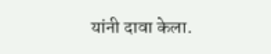यांनी दावा केला.